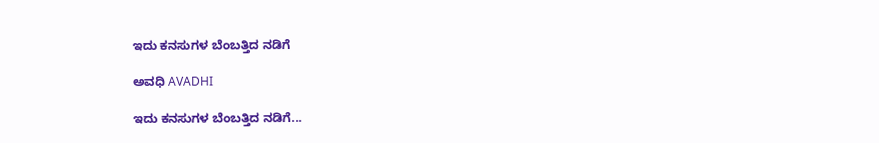ಇದು ಕನಸುಗಳ ಬೆಂಬತ್ತಿದ ನಡಿಗೆ‍

ಅವಧಿ AVADHI

ಇದು ಕನಸುಗಳ ಬೆಂಬತ್ತಿದ ನಡಿಗೆ...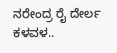ನರೇಂದ್ರ ರೈ ದೇರ್ಲ ಕಳವಳ..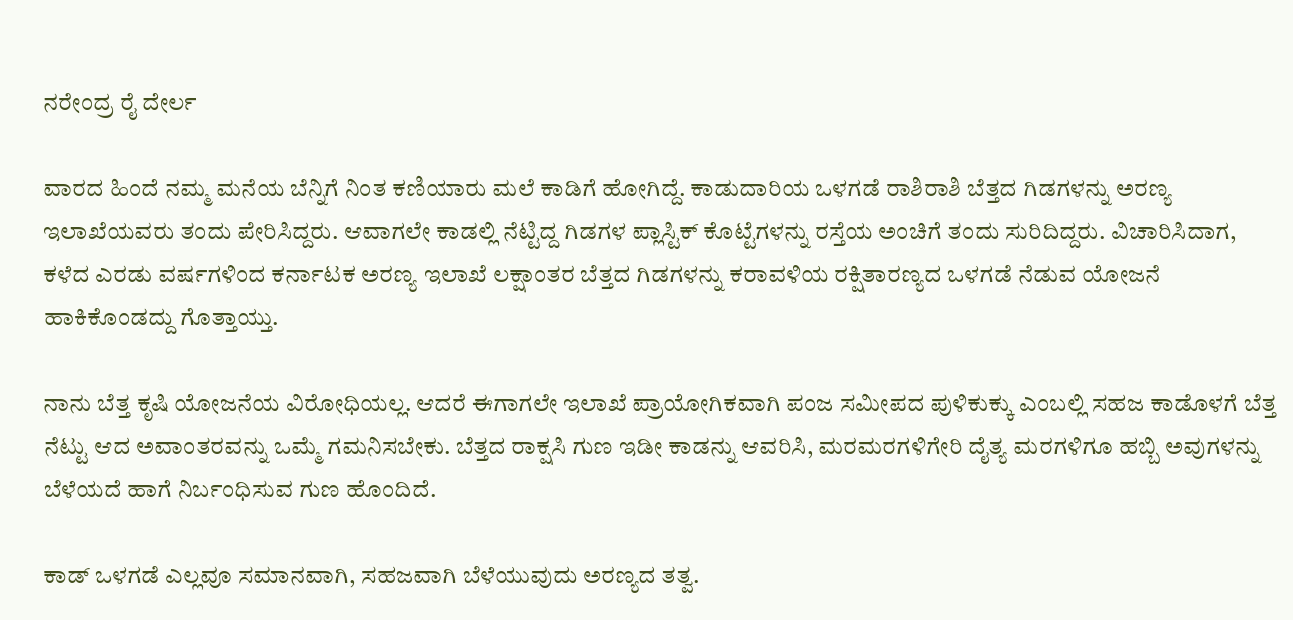ನರೇಂದ್ರ ರೈ ದೇರ್ಲ

ವಾರದ ಹಿಂದೆ ನಮ್ಮ ಮನೆಯ ಬೆನ್ನಿಗೆ ನಿಂತ ಕಣಿಯಾರು ಮಲೆ ಕಾಡಿಗೆ ಹೋಗಿದ್ದೆ. ಕಾಡುದಾರಿಯ ಒಳಗಡೆ ರಾಶಿರಾಶಿ ಬೆತ್ತದ ಗಿಡಗಳನ್ನು ಅರಣ್ಯ ಇಲಾಖೆಯವರು ತಂದು ಪೇರಿಸಿದ್ದರು. ಆವಾಗಲೇ ಕಾಡಲ್ಲಿ ನೆಟ್ಟಿದ್ದ ಗಿಡಗಳ ಪ್ಲಾಸ್ಟಿಕ್ ಕೊಟ್ಟೆಗಳನ್ನು ರಸ್ತೆಯ ಅಂಚಿಗೆ ತಂದು ಸುರಿದಿದ್ದರು. ವಿಚಾರಿಸಿದಾಗ, ಕಳೆದ ಎರಡು ವರ್ಷಗಳಿಂದ ಕರ್ನಾಟಕ ಅರಣ್ಯ ಇಲಾಖೆ ಲಕ್ಷಾಂತರ ಬೆತ್ತದ ಗಿಡಗಳನ್ನು ಕರಾವಳಿಯ ರಕ್ಷಿತಾರಣ್ಯದ ಒಳಗಡೆ ನೆಡುವ ಯೋಜನೆ ಹಾಕಿಕೊಂಡದ್ದು ಗೊತ್ತಾಯ್ತು.

ನಾನು ಬೆತ್ತ ಕೃಷಿ ಯೋಜನೆಯ ವಿರೋಧಿಯಲ್ಲ. ಆದರೆ ಈಗಾಗಲೇ ಇಲಾಖೆ ಪ್ರಾಯೋಗಿಕವಾಗಿ ಪಂಜ ಸಮೀಪದ ಪುಳಿಕುಕ್ಕು ಎಂಬಲ್ಲಿ ಸಹಜ ಕಾಡೊಳಗೆ ಬೆತ್ತ ನೆಟ್ಟು ಆದ ಅವಾಂತರವನ್ನು ಒಮ್ಮೆ ಗಮನಿಸಬೇಕು. ಬೆತ್ತದ ರಾಕ್ಷಸಿ ಗುಣ ಇಡೀ ಕಾಡನ್ನು ಆವರಿಸಿ, ಮರಮರಗಳಿಗೇರಿ ದೈತ್ಯ ಮರಗಳಿಗೂ ಹಬ್ಬಿ ಅವುಗಳನ್ನು ಬೆಳೆಯದೆ ಹಾಗೆ ನಿರ್ಬಂಧಿಸುವ ಗುಣ ಹೊಂದಿದೆ.

ಕಾಡ್ ಒಳಗಡೆ ಎಲ್ಲವೂ ಸಮಾನವಾಗಿ, ಸಹಜವಾಗಿ ಬೆಳೆಯುವುದು ಅರಣ್ಯದ ತತ್ವ.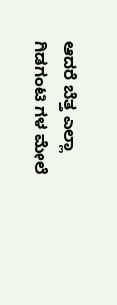ಆದರೆ ಬೆತ್ತ ಎಲ್ಲಾ ಗಿಡಗಂಟಿ ಗಳ ಮೇಲೆ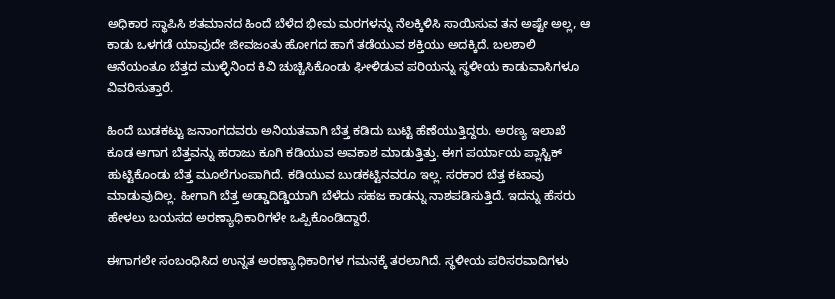ಅಧಿಕಾರ ಸ್ಥಾಪಿಸಿ ಶತಮಾನದ ಹಿಂದೆ ಬೆಳೆದ ಭೀಮ ಮರಗಳನ್ನು ನೆಲಕ್ಕಿಳಿಸಿ ಸಾಯಿಸುವ ತನ ಅಷ್ಟೇ ಅಲ್ಲ, ಆ ಕಾಡು ಒಳಗಡೆ ಯಾವುದೇ ಜೀವಜಂತು ಹೋಗದ ಹಾಗೆ ತಡೆಯುವ ಶಕ್ತಿಯು ಅದಕ್ಕಿದೆ. ಬಲಶಾಲಿ ಆನೆಯಂತೂ ಬೆತ್ತದ ಮುಳ್ಳಿನಿಂದ ಕಿವಿ ಚುಚ್ಚಿಸಿಕೊಂಡು ಘೀಳಿಡುವ ಪರಿಯನ್ನು ಸ್ಥಳೀಯ ಕಾಡುವಾಸಿಗಳೂ ವಿವರಿಸುತ್ತಾರೆ.

ಹಿಂದೆ ಬುಡಕಟ್ಟು ಜನಾಂಗದವರು ಅನಿಯತವಾಗಿ ಬೆತ್ತ ಕಡಿದು ಬುಟ್ಟಿ ಹೆಣೆಯುತ್ತಿದ್ದರು. ಅರಣ್ಯ ಇಲಾಖೆ ಕೂಡ ಆಗಾಗ ಬೆತ್ತವನ್ನು ಹರಾಜು ಕೂಗಿ ಕಡಿಯುವ ಅವಕಾಶ ಮಾಡುತ್ತಿತ್ತು. ಈಗ ಪರ್ಯಾಯ ಪ್ಲಾಸ್ಟಿಕ್ ಹುಟ್ಟಿಕೊಂಡು ಬೆತ್ತ ಮೂಲೆಗುಂಪಾಗಿದೆ. ಕಡಿಯುವ ಬುಡಕಟ್ಟಿನವರೂ ಇಲ್ಲ. ಸರಕಾರ ಬೆತ್ತ ಕಟಾವು ಮಾಡುವುದಿಲ್ಲ. ಹೀಗಾಗಿ ಬೆತ್ತ ಅಡ್ಡಾದಿಡ್ಡಿಯಾಗಿ ಬೆಳೆದು ಸಹಜ ಕಾಡನ್ನು ನಾಶಪಡಿಸುತ್ತಿದೆ. ಇದನ್ನು ಹೆಸರು ಹೇಳಲು ಬಯಸದ ಅರಣ್ಯಾಧಿಕಾರಿಗಳೇ ಒಪ್ಪಿಕೊಂಡಿದ್ದಾರೆ.

ಈಗಾಗಲೇ ಸಂಬಂಧಿಸಿದ ಉನ್ನತ ಅರಣ್ಯಾಧಿಕಾರಿಗಳ ಗಮನಕ್ಕೆ ತರಲಾಗಿದೆ. ಸ್ಥಳೀಯ ಪರಿಸರವಾದಿಗಳು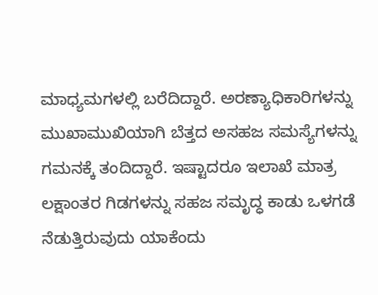ಮಾಧ್ಯಮಗಳಲ್ಲಿ ಬರೆದಿದ್ದಾರೆ. ಅರಣ್ಯಾಧಿಕಾರಿಗಳನ್ನು ಮುಖಾಮುಖಿಯಾಗಿ ಬೆತ್ತದ ಅಸಹಜ ಸಮಸ್ಯೆಗಳನ್ನು ಗಮನಕ್ಕೆ ತಂದಿದ್ದಾರೆ. ಇಷ್ಟಾದರೂ ಇಲಾಖೆ ಮಾತ್ರ ಲಕ್ಷಾಂತರ ಗಿಡಗಳನ್ನು ಸಹಜ ಸಮೃದ್ಧ ಕಾಡು ಒಳಗಡೆ ನೆಡುತ್ತಿರುವುದು ಯಾಕೆಂದು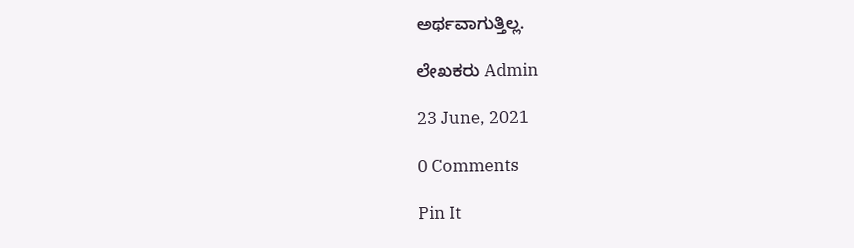ಅರ್ಥವಾಗುತ್ತಿಲ್ಲ.

ಲೇಖಕರು Admin

23 June, 2021

0 Comments

Pin It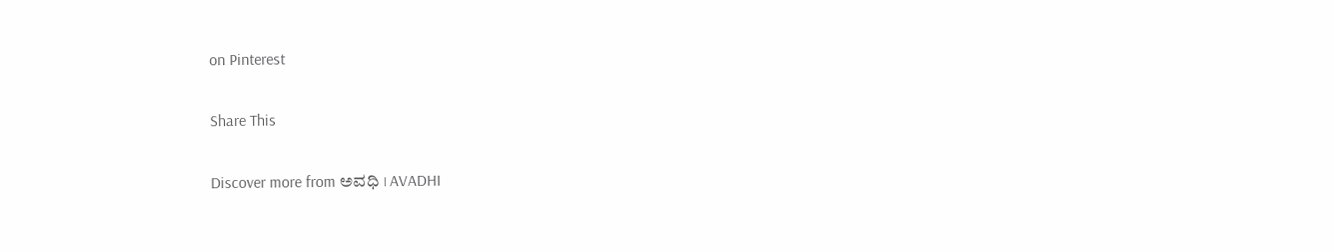on Pinterest

Share This

Discover more from ಅವಧಿ । AVADHI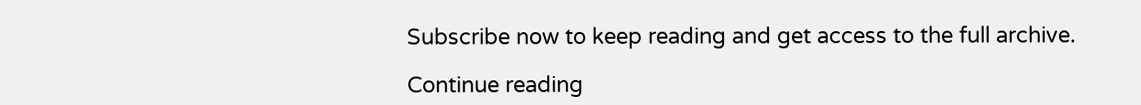Subscribe now to keep reading and get access to the full archive.

Continue reading